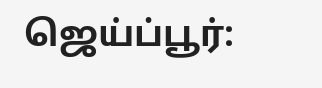ஜெய்ப்பூர்: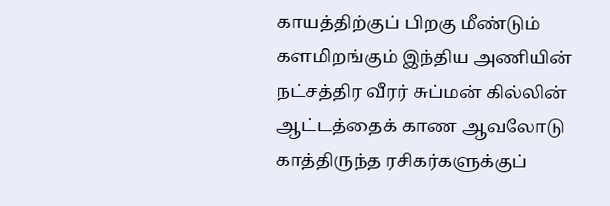காயத்திற்குப் பிறகு மீண்டும் களமிறங்கும் இந்திய அணியின் நட்சத்திர வீரர் சுப்மன் கில்லின் ஆட்டத்தைக் காண ஆவலோடு காத்திருந்த ரசிகர்களுக்குப்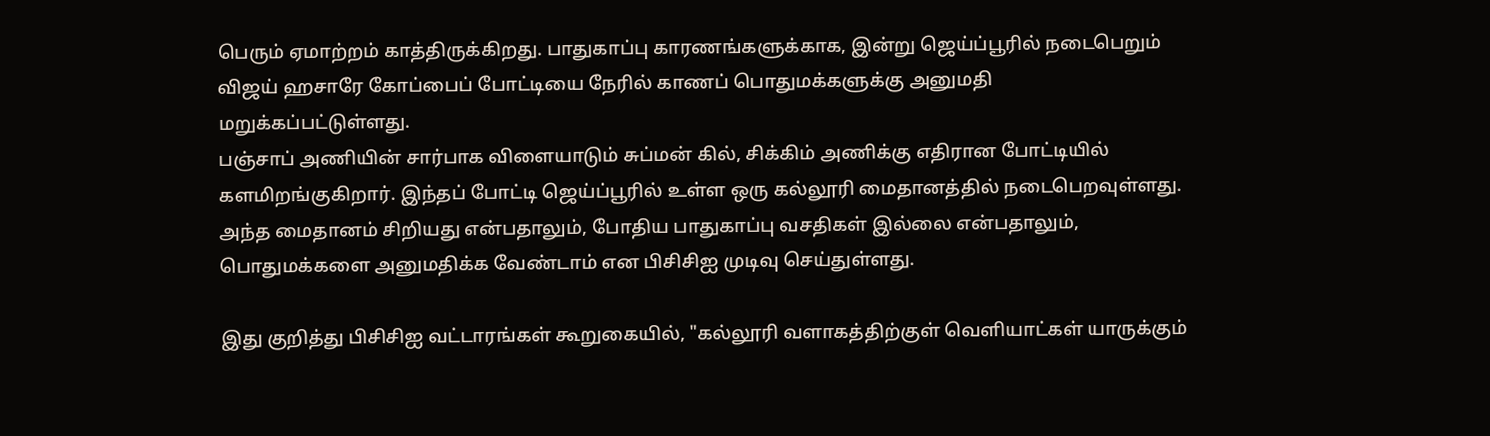பெரும் ஏமாற்றம் காத்திருக்கிறது. பாதுகாப்பு காரணங்களுக்காக, இன்று ஜெய்ப்பூரில் நடைபெறும் விஜய் ஹசாரே கோப்பைப் போட்டியை நேரில் காணப் பொதுமக்களுக்கு அனுமதி மறுக்கப்பட்டுள்ளது.
பஞ்சாப் அணியின் சார்பாக விளையாடும் சுப்மன் கில், சிக்கிம் அணிக்கு எதிரான போட்டியில் களமிறங்குகிறார். இந்தப் போட்டி ஜெய்ப்பூரில் உள்ள ஒரு கல்லூரி மைதானத்தில் நடைபெறவுள்ளது. அந்த மைதானம் சிறியது என்பதாலும், போதிய பாதுகாப்பு வசதிகள் இல்லை என்பதாலும், பொதுமக்களை அனுமதிக்க வேண்டாம் என பிசிசிஐ முடிவு செய்துள்ளது.

இது குறித்து பிசிசிஐ வட்டாரங்கள் கூறுகையில், "கல்லூரி வளாகத்திற்குள் வெளியாட்கள் யாருக்கும்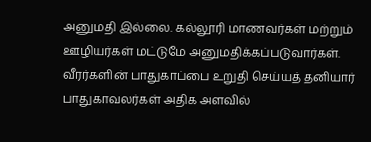அனுமதி இல்லை. கல்லூரி மாணவர்கள் மற்றும் ஊழியர்கள் மட்டுமே அனுமதிக்கப்படுவார்கள். வீரர்களின் பாதுகாப்பை உறுதி செய்யத் தனியார் பாதுகாவலர்கள் அதிக அளவில்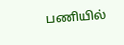பணியில்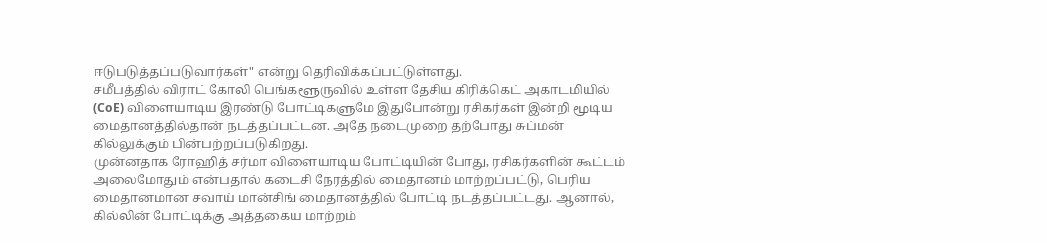ஈடுபடுத்தப்படுவார்கள்" என்று தெரிவிக்கப்பட்டுள்ளது.
சமீபத்தில் விராட் கோலி பெங்களூருவில் உள்ள தேசிய கிரிக்கெட் அகாடமியில் (CoE) விளையாடிய இரண்டு போட்டிகளுமே இதுபோன்று ரசிகர்கள் இன்றி மூடிய மைதானத்தில்தான் நடத்தப்பட்டன. அதே நடைமுறை தற்போது சுப்மன் கில்லுக்கும் பின்பற்றப்படுகிறது.
முன்னதாக ரோஹித் சர்மா விளையாடிய போட்டியின் போது, ரசிகர்களின் கூட்டம் அலைமோதும் என்பதால் கடைசி நேரத்தில் மைதானம் மாற்றப்பட்டு, பெரிய மைதானமான சவாய் மான்சிங் மைதானத்தில் போட்டி நடத்தப்பட்டது. ஆனால், கில்லின் போட்டிக்கு அத்தகைய மாற்றம்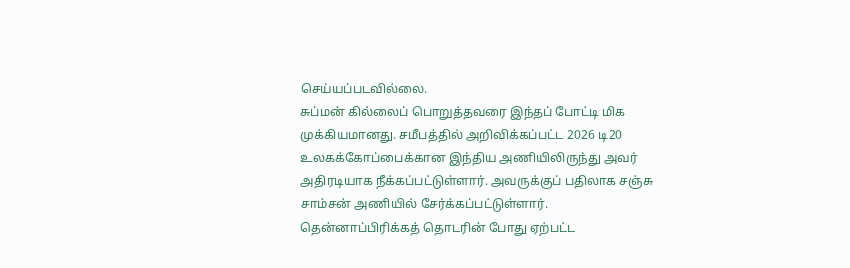செய்யப்படவில்லை.
சுப்மன் கில்லைப் பொறுத்தவரை இந்தப் போட்டி மிக முக்கியமானது. சமீபத்தில் அறிவிக்கப்பட்ட 2026 டி20 உலகக்கோப்பைக்கான இந்திய அணியிலிருந்து அவர் அதிரடியாக நீக்கப்பட்டுள்ளார். அவருக்குப் பதிலாக சஞ்சு சாம்சன் அணியில் சேர்க்கப்பட்டுள்ளார்.
தென்னாப்பிரிக்கத் தொடரின் போது ஏற்பட்ட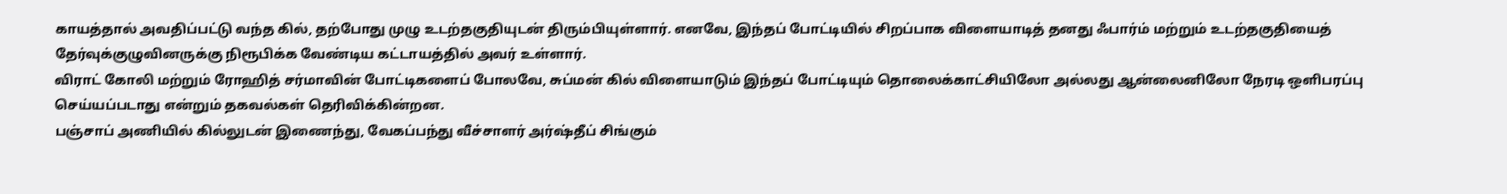காயத்தால் அவதிப்பட்டு வந்த கில், தற்போது முழு உடற்தகுதியுடன் திரும்பியுள்ளார். எனவே, இந்தப் போட்டியில் சிறப்பாக விளையாடித் தனது ஃபார்ம் மற்றும் உடற்தகுதியைத் தேர்வுக்குழுவினருக்கு நிரூபிக்க வேண்டிய கட்டாயத்தில் அவர் உள்ளார்.
விராட் கோலி மற்றும் ரோஹித் சர்மாவின் போட்டிகளைப் போலவே, சுப்மன் கில் விளையாடும் இந்தப் போட்டியும் தொலைக்காட்சியிலோ அல்லது ஆன்லைனிலோ நேரடி ஒளிபரப்பு செய்யப்படாது என்றும் தகவல்கள் தெரிவிக்கின்றன.
பஞ்சாப் அணியில் கில்லுடன் இணைந்து, வேகப்பந்து வீச்சாளர் அர்ஷ்தீப் சிங்கும்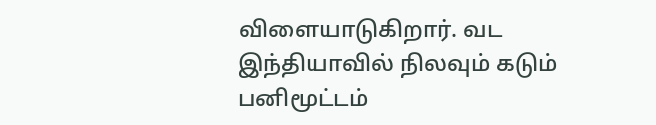விளையாடுகிறார். வட இந்தியாவில் நிலவும் கடும் பனிமூட்டம்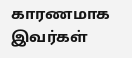காரணமாக இவர்கள்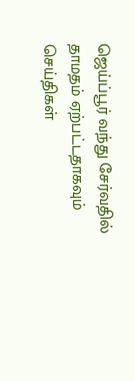ஜெய்ப்பூர் வந்து சேர்வதில் தாமதம் ஏற்பட்டதாகவும் செய்திகள்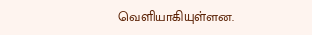வெளியாகியுள்ளன.